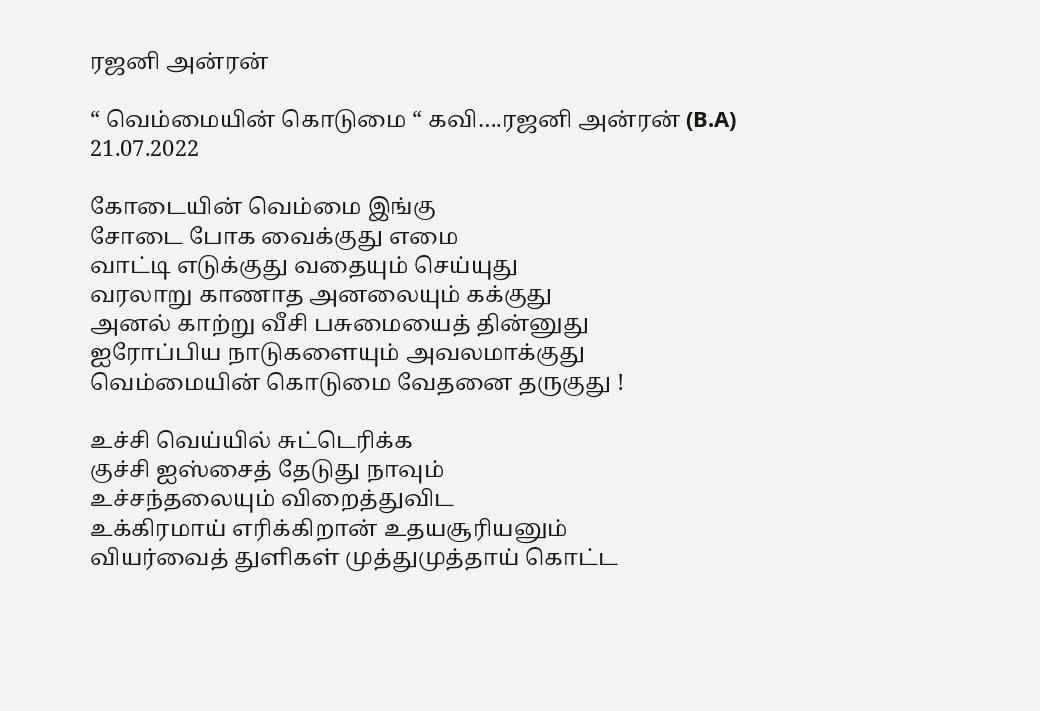ரஜனி அன்ரன்

“ வெம்மையின் கொடுமை “ கவி….ரஜனி அன்ரன் (B.A) 21.07.2022

கோடையின் வெம்மை இங்கு
சோடை போக வைக்குது எமை
வாட்டி எடுக்குது வதையும் செய்யுது
வரலாறு காணாத அனலையும் கக்குது
அனல் காற்று வீசி பசுமையைத் தின்னுது
ஐரோப்பிய நாடுகளையும் அவலமாக்குது
வெம்மையின் கொடுமை வேதனை தருகுது !

உச்சி வெய்யில் சுட்டெரிக்க
குச்சி ஐஸ்சைத் தேடுது நாவும்
உச்சந்தலையும் விறைத்துவிட
உக்கிரமாய் எரிக்கிறான் உதயசூரியனும்
வியர்வைத் துளிகள் முத்துமுத்தாய் கொட்ட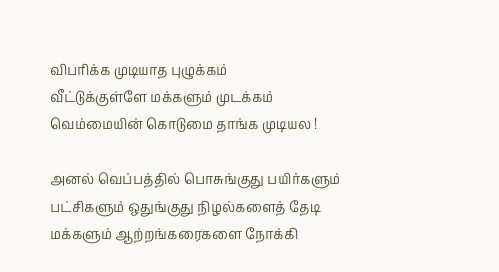விபரிக்க முடியாத புழுக்கம்
வீட்டுக்குள்ளே மக்களும் முடக்கம்
வெம்மையின் கொடுமை தாங்க முடியல !

அனல் வெப்பத்தில் பொசுங்குது பயிர்களும்
பட்சிகளும் ஒதுங்குது நிழல்களைத் தேடி
மக்களும் ஆற்றங்கரைகளை நோக்கி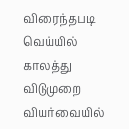விரைந்தபடி
வெய்யில் காலத்து விடுமுறை
வியர்வையில்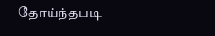தோய்ந்தபடி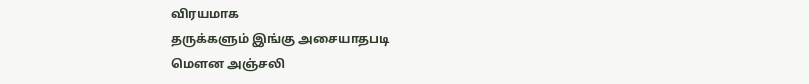விரயமாக
தருக்களும் இங்கு அசையாதபடி
மெளன அஞ்சலி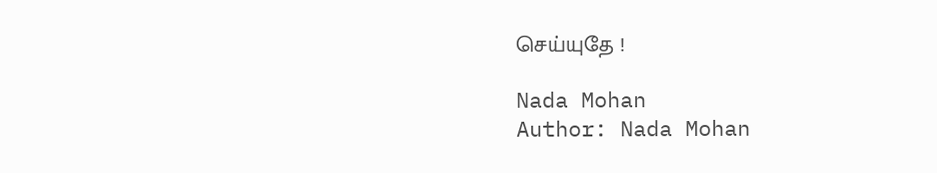செய்யுதே !

Nada Mohan
Author: Nada Mohan